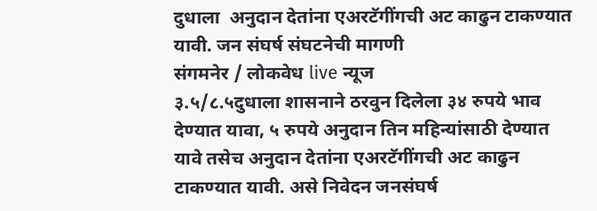दुधाला  अनुदान देतांना एअरटॅगींगची अट काढुन टाकण्यात यावी. जन संघर्ष संघटनेची मागणी
संगमनेर / लोकवेध live न्यूज
३.५/८.५दुधाला शासनाने ठरवुन दिलेला ३४ रुपये भाव देण्यात यावा, ५ रुपये अनुदान तिन महिन्यांसाठी देण्यात यावे तसेच अनुदान देतांना एअरटॅगींगची अट काढुन टाकण्यात यावी. असे निवेदन जनसंघर्ष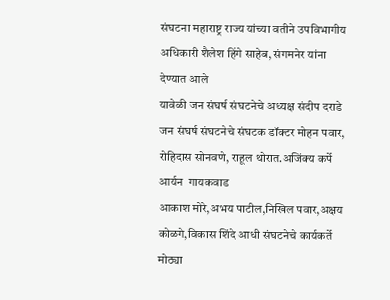संघटना महाराष्ट्र राज्य यांच्या वतीने उपविभागीय अधिकारी शैलेश हिंगे साहेब, संगमनेर यांना देण्यात आले
यावेळी जन संघर्ष संघटनेचे अध्यक्ष संदीप दराडे जन संघर्ष संघटनेचे संघटक डॉक्टर मोहन पवार, रोहिदास सोनवणे, राहूल थोरात.अजिंक्य कर्पे आर्यन  गायकवाड
आकाश मोरे,अभय पाटील,निखिल पवार,अक्षय कोळगे,विकास शिंदे आधी संघटनेचे कार्यकर्ते मोठ्या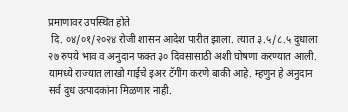प्रमाणावर उपस्थित होते
 दि. ०४/०१/२०२४ रोजी शासन आदेश पारीत झाला. त्यात ३.५/८.५ दुधाला २७ रुपये भाव व अनुदान फक्त ३० दिवसासाठी अशी घोषणा करण्यात आली. यामध्ये राज्यात लाखो गाईचे इअर टॅगींग करणे बाकी आहे. म्हणुन हे अनुदान सर्व दुध उत्पादकांना मिळणार नाही.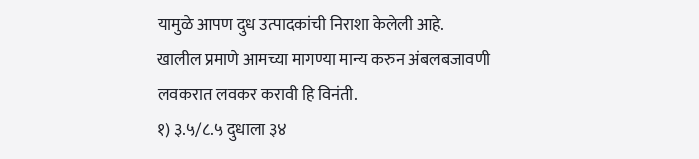यामुळे आपण दुध उत्पादकांची निराशा केलेली आहे.
खालील प्रमाणे आमच्या मागण्या मान्य करुन अंबलबजावणी लवकरात लवकर करावी हि विनंती.
१) ३.५/८.५ दुधाला ३४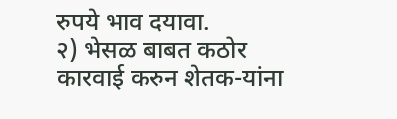रुपये भाव दयावा.
२) भेसळ बाबत कठोर कारवाई करुन शेतक-यांना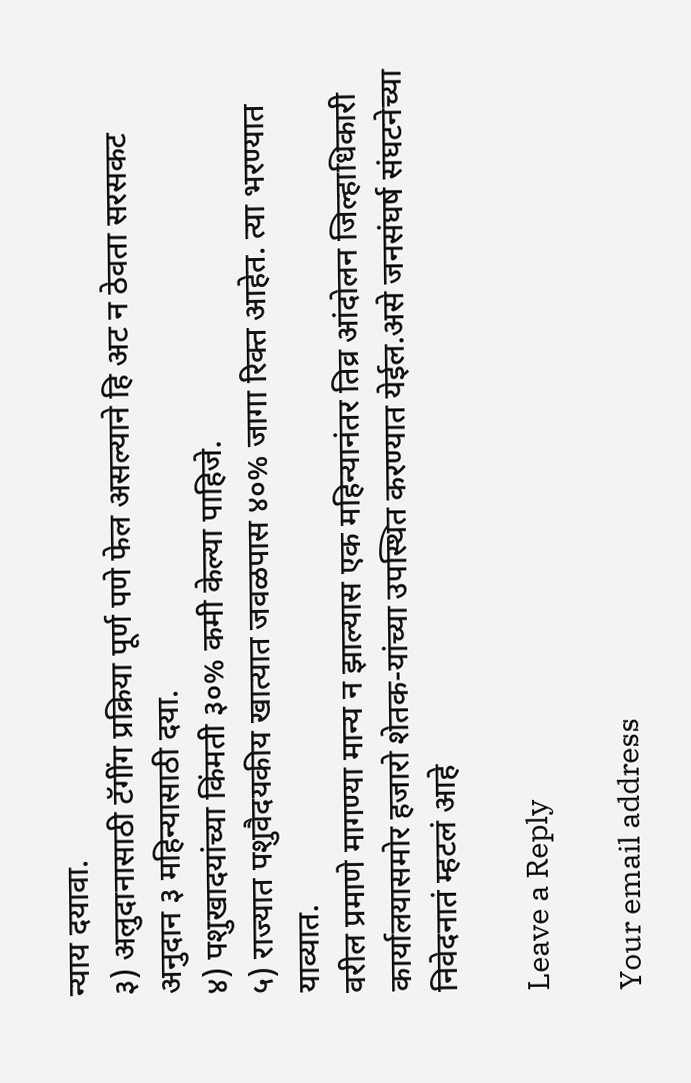न्याय दयावा.
३) अलुदानासाठी टॅगींग प्रक्रिया पूर्ण पणे फेल असल्याने हि अट न ठेवता सरसकट अनुदान ३ महिन्यासाठी दया.
४) पशुखादयांच्या किंमती ३०% कमी केल्या पाहिजे.
५) राज्यात पशुवैदयकीय खात्यात जवळपास ४०% जागा रिक्त आहेत. त्या भरण्यात याव्यात.
वरील प्रमाणे मागण्या मान्य न झाल्यास एक महिन्यानंतर तिव्र आंदोलन जिल्हाधिकारी कार्यालयासमोर हजारो शेतक-यांच्या उपस्थित करण्यात येईल.असे जनसंघर्ष संघटनेच्या निवेदनातं म्हटलं आहे

Leave a Reply

Your email address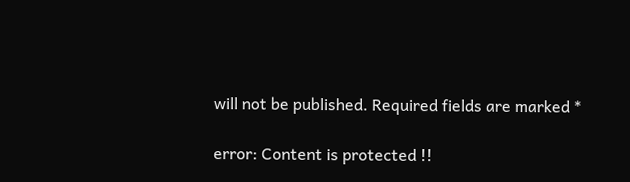will not be published. Required fields are marked *

error: Content is protected !!